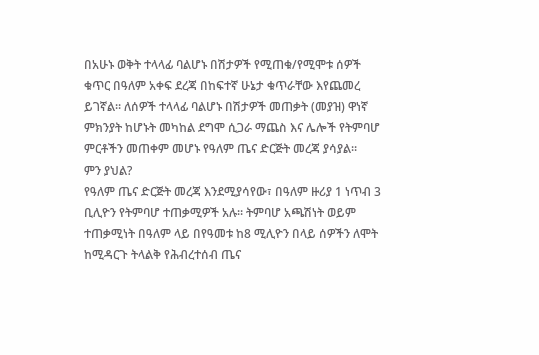በአሁኑ ወቅት ተላላፊ ባልሆኑ በሽታዎች የሚጠቁ/የሚሞቱ ሰዎች ቁጥር በዓለም አቀፍ ደረጃ በከፍተኛ ሁኔታ ቁጥራቸው እየጨመረ ይገኛል። ለሰዎች ተላላፊ ባልሆኑ በሽታዎች መጠቃት (መያዝ) ዋነኛ ምክንያት ከሆኑት መካከል ደግሞ ሲጋራ ማጨስ እና ሌሎች የትምባሆ ምርቶችን መጠቀም መሆኑ የዓለም ጤና ድርጅት መረጃ ያሳያል።
ምን ያህል?
የዓለም ጤና ድርጅት መረጃ እንደሚያሳየው፣ በዓለም ዙሪያ 1 ነጥብ 3 ቢሊዮን የትምባሆ ተጠቃሚዎች አሉ። ትምባሆ አጫሽነት ወይም ተጠቃሚነት በዓለም ላይ በየዓመቱ ከ8 ሚሊዮን በላይ ሰዎችን ለሞት ከሚዳርጉ ትላልቅ የሕብረተሰብ ጤና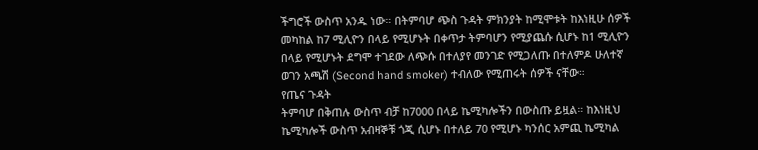ችግሮች ውስጥ አንዱ ነው። በትምባሆ ጭስ ጉዳት ምክንያት ከሚሞቱት ከእነዚሁ ሰዎች መካከል ከ7 ሚሊዮን በላይ የሚሆኑት በቀጥታ ትምባሆን የሚያጨሱ ሲሆኑ ከ1 ሚሊዮን በላይ የሚሆኑት ደግሞ ተገደው ለጭሱ በተለያየ መንገድ የሚጋለጡ በተለምዶ ሁለተኛ ወገን አጫሽ (Second hand smoker) ተብለው የሚጠሩት ሰዎች ናቸው።
የጤና ጉዳት
ትምባሆ በቅጠሉ ውስጥ ብቻ ከ7000 በላይ ኬሚካሎችን በውስጡ ይዟል። ከእነዚህ ኬሚካሎች ውስጥ አብዛኞቹ ጎጂ ሲሆኑ በተለይ 70 የሚሆኑ ካንሰር አምጪ ኬሚካል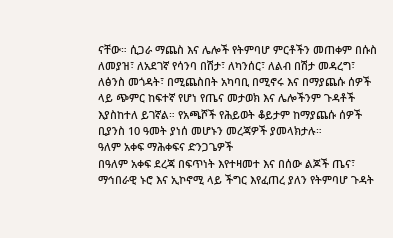ናቸው። ሲጋራ ማጨስ እና ሌሎች የትምባሆ ምርቶችን መጠቀም በሱስ ለመያዝ፣ ለአደገኛ የሳንባ በሽታ፣ ለካንሰር፣ ለልብ በሽታ መዳረግ፣ ለፅንስ መጎዳት፣ በሚጨስበት አካባቢ በሚኖሩ እና በማያጨሱ ሰዎች ላይ ጭምር ከፍተኛ የሆነ የጤና መታወክ እና ሌሎችንም ጉዳቶች እያስከተለ ይገኛል። የአጫሾች የሕይወት ቆይታም ከማያጨሱ ሰዎች ቢያንስ 10 ዓመት ያነሰ መሆኑን መረጃዎች ያመላክታሉ።
ዓለም አቀፍ ማሕቀፍና ድንጋጌዎች
በዓለም አቀፍ ደረጃ በፍጥነት እየተዛመተ እና በሰው ልጆች ጤና፣ ማኅበራዊ ኑሮ እና ኢኮኖሚ ላይ ችግር እየፈጠረ ያለን የትምባሆ ጉዳት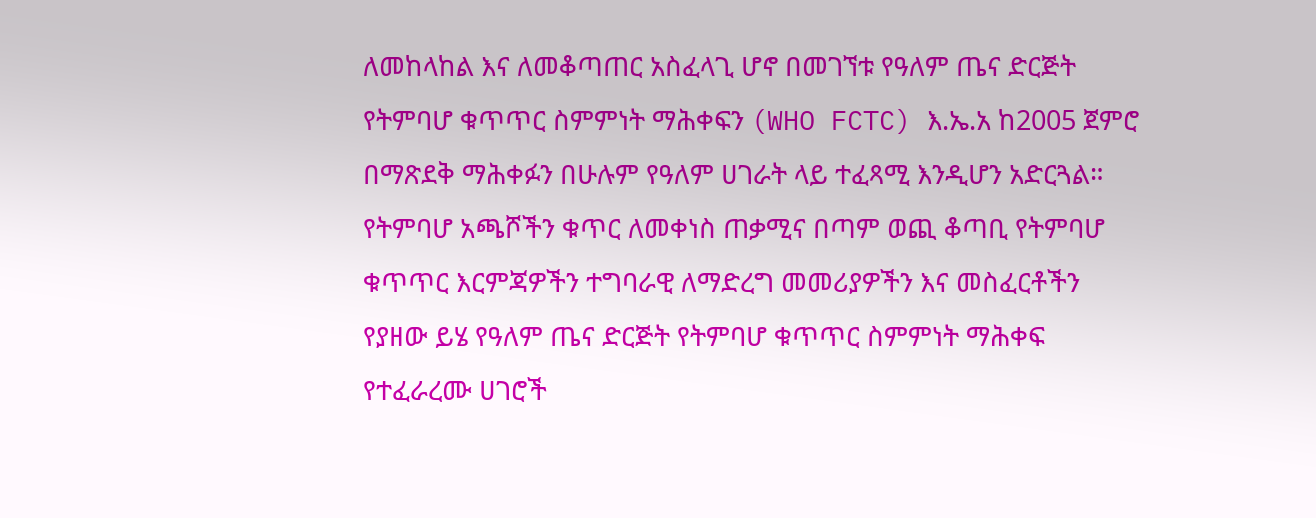ለመከላከል እና ለመቆጣጠር አስፈላጊ ሆኖ በመገኘቱ የዓለም ጤና ድርጅት የትምባሆ ቁጥጥር ስምምነት ማሕቀፍን (WHO FCTC) እ.ኤ.አ ከ2005 ጀምሮ በማጽደቅ ማሕቀፉን በሁሉም የዓለም ሀገራት ላይ ተፈጻሚ እንዲሆን አድርጓል።
የትምባሆ አጫሾችን ቁጥር ለመቀነስ ጠቃሚና በጣም ወጪ ቆጣቢ የትምባሆ ቁጥጥር እርምጃዎችን ተግባራዊ ለማድረግ መመሪያዎችን እና መስፈርቶችን የያዘው ይሄ የዓለም ጤና ድርጅት የትምባሆ ቁጥጥር ስምምነት ማሕቀፍ የተፈራረሙ ሀገሮች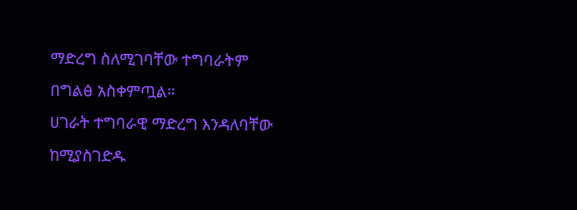ማድረግ ስለሚገባቸው ተግባራትም በግልፅ አስቀምጧል።
ሀገራት ተግባራዊ ማድረግ እንዳለባቸው ከሚያስገድዱ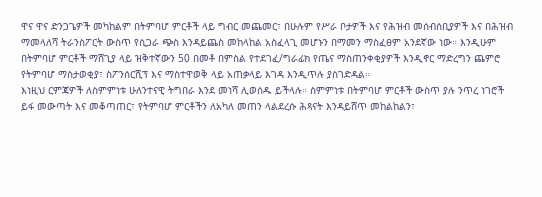ዋና ዋና ድንጋጌዎች መካከልም በትምባሆ ምርቶች ላይ ግብር መጨመር፣ በሁሉም የሥራ ቦታዎች እና የሕዝብ መሰብሰቢያዎች እና በሕዝብ ማመላለሻ ትራንስፖርት ውስጥ የሲጋራ ጭስ እንዳይጨስ መከላከል አስፈላጊ መሆኑን በማመን ማስፈፀም አንደኛው ነው። እንዲሁም በትምባሆ ምርቶች ማሸጊያ ላይ ዝቅተኛውን 50 በመቶ በምስል የተደገፈ/ግራፊክ የጤና ማስጠንቀቂያዎች እንዲኖር ማድረግን ጨምሮ የትምባሆ ማስታወቂያ፣ ስፖንሰርሺፕ እና ማስተዋወቅ ላይ አጠቃላይ እገዳ እንዲጥሉ ያስገድዳል።
እነዚህ ርምጃዎች ለስምምነቱ ሁለንተናዊ ትግበራ እንደ መነሻ ሊወሰዱ ይችላሉ። ስምምነቱ በትምባሆ ምርቶች ውስጥ ያሉ ንጥረ ነገሮች ይፋ መውጣት እና መቆጣጠር፣ የትምባሆ ምርቶችን ለአካለ መጠን ላልደረሱ ሕጻናት እንዳይሸጥ መከልከልን፣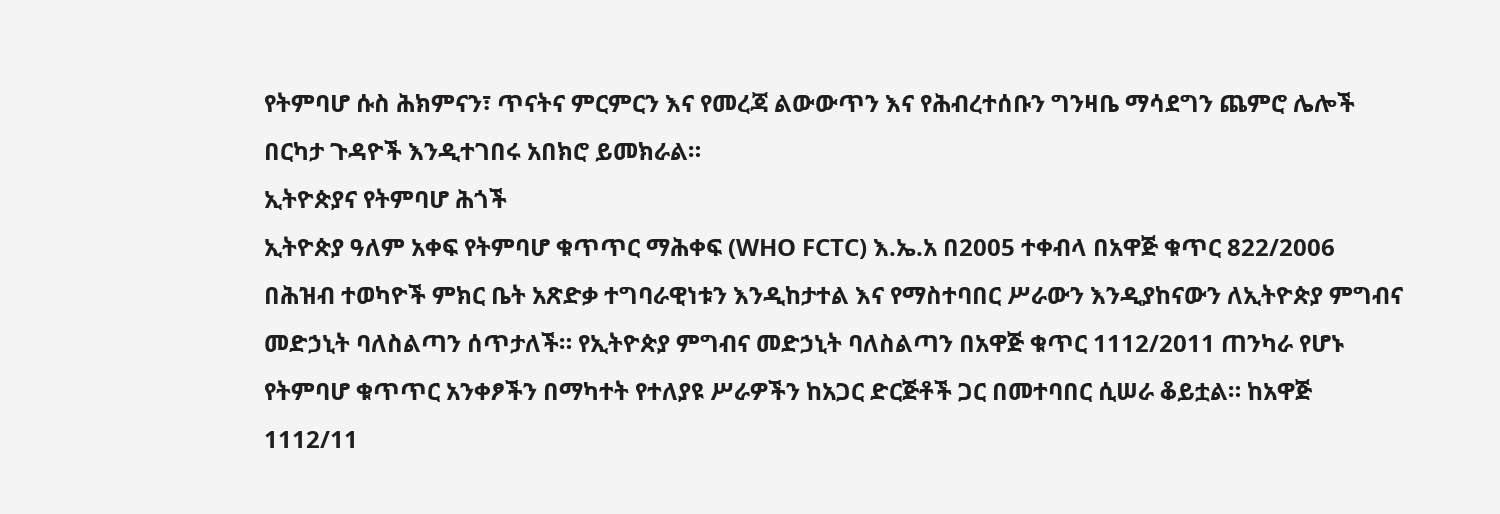የትምባሆ ሱስ ሕክምናን፣ ጥናትና ምርምርን እና የመረጃ ልውውጥን እና የሕብረተሰቡን ግንዛቤ ማሳደግን ጨምሮ ሌሎች በርካታ ጉዳዮች እንዲተገበሩ አበክሮ ይመክራል።
ኢትዮጵያና የትምባሆ ሕጎች
ኢትዮጵያ ዓለም አቀፍ የትምባሆ ቁጥጥር ማሕቀፍ (WHO FCTC) እ.ኤ.አ በ2005 ተቀብላ በአዋጅ ቁጥር 822/2006 በሕዝብ ተወካዮች ምክር ቤት አጽድቃ ተግባራዊነቱን እንዲከታተል እና የማስተባበር ሥራውን እንዲያከናውን ለኢትዮጵያ ምግብና መድኃኒት ባለስልጣን ሰጥታለች። የኢትዮጵያ ምግብና መድኃኒት ባለስልጣን በአዋጅ ቁጥር 1112/2011 ጠንካራ የሆኑ የትምባሆ ቁጥጥር አንቀፆችን በማካተት የተለያዩ ሥራዎችን ከአጋር ድርጅቶች ጋር በመተባበር ሲሠራ ቆይቷል። ከአዋጅ 1112/11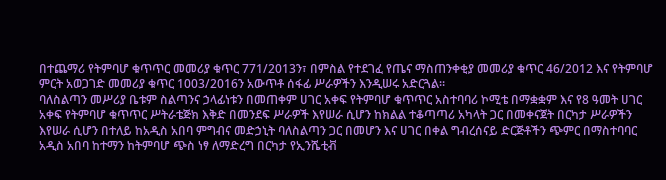በተጨማሪ የትምባሆ ቁጥጥር መመሪያ ቁጥር 771/2013ን፣ በምስል የተደገፈ የጤና ማስጠንቀቂያ መመሪያ ቁጥር 46/2012 እና የትምባሆ ምርት አወጋገድ መመሪያ ቁጥር 1003/2016ን አውጥቶ ሰፋፊ ሥራዎችን እንዲሠሩ አድርጓል።
ባለስልጣን መሥሪያ ቤቱም ስልጣንና ኃላፊነቱን በመጠቀም ሀገር አቀፍ የትምባሆ ቁጥጥር አስተባባሪ ኮሚቴ በማቋቋም እና የ8 ዓመት ሀገር አቀፍ የትምባሆ ቁጥጥር ሥትራቴጅክ እቅድ በመንደፍ ሥራዎች እየሠራ ሲሆን ከክልል ተቆጣጣሪ አካላት ጋር በመቀናጀት በርካታ ሥራዎችን እየሠራ ሲሆን በተለይ ከአዲስ አበባ ምግብና መድኃኒት ባለስልጣን ጋር በመሆን እና ሀገር በቀል ግብረሰናይ ድርጅቶችን ጭምር በማስተባባር አዲስ አበባ ከተማን ከትምባሆ ጭስ ነፃ ለማድረግ በርካታ የኢንሼቲቭ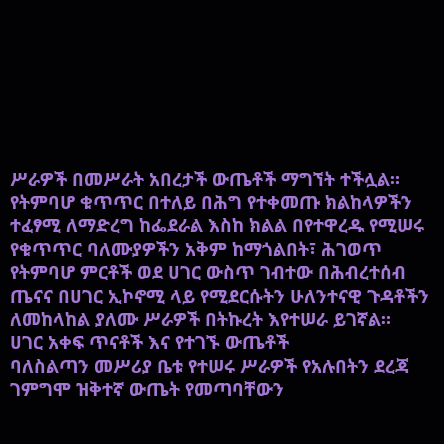ሥራዎች በመሥራት አበረታች ውጤቶች ማግኘት ተችሏል።
የትምባሆ ቁጥጥር በተለይ በሕግ የተቀመጡ ክልከላዎችን ተፈፃሚ ለማድረግ ከፌደራል እስከ ክልል በየተዋረዱ የሚሠሩ የቁጥጥር ባለሙያዎችን አቅም ከማጎልበት፣ ሕገወጥ የትምባሆ ምርቶች ወደ ሀገር ውስጥ ገብተው በሕብረተሰብ ጤናና በሀገር ኢኮኖሚ ላይ የሚደርሱትን ሁለንተናዊ ጉዳቶችን ለመከላከል ያለሙ ሥራዎች በትኩረት እየተሠራ ይገኛል።
ሀገር አቀፍ ጥናቶች እና የተገኙ ውጤቶች
ባለስልጣን መሥሪያ ቤቱ የተሠሩ ሥራዎች የአሉበትን ደረጃ ገምግሞ ዝቅተኛ ውጤት የመጣባቸውን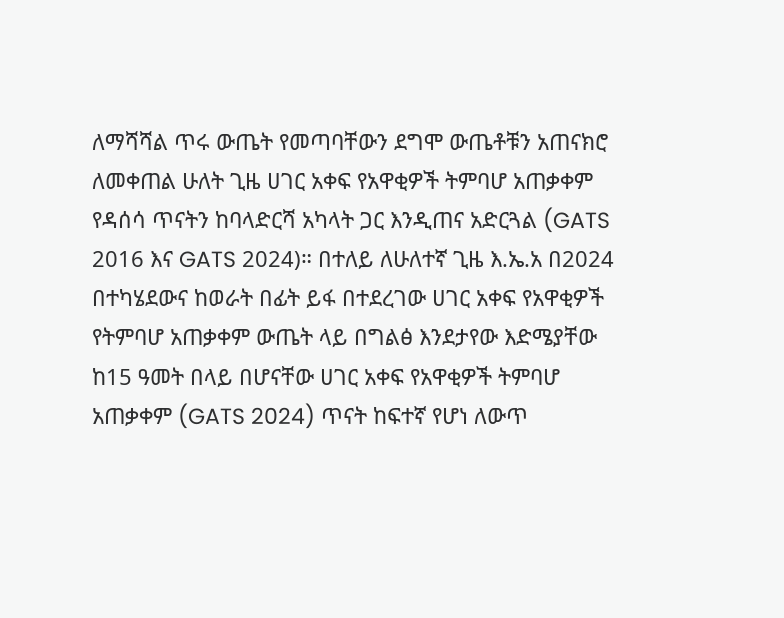ለማሻሻል ጥሩ ውጤት የመጣባቸውን ደግሞ ውጤቶቹን አጠናክሮ ለመቀጠል ሁለት ጊዜ ሀገር አቀፍ የአዋቂዎች ትምባሆ አጠቃቀም የዳሰሳ ጥናትን ከባላድርሻ አካላት ጋር እንዲጠና አድርጓል (GATS 2016 እና GATS 2024)። በተለይ ለሁለተኛ ጊዜ እ.ኤ.አ በ2024 በተካሄደውና ከወራት በፊት ይፋ በተደረገው ሀገር አቀፍ የአዋቂዎች የትምባሆ አጠቃቀም ውጤት ላይ በግልፅ እንደታየው እድሜያቸው ከ15 ዓመት በላይ በሆናቸው ሀገር አቀፍ የአዋቂዎች ትምባሆ አጠቃቀም (GATS 2024) ጥናት ከፍተኛ የሆነ ለውጥ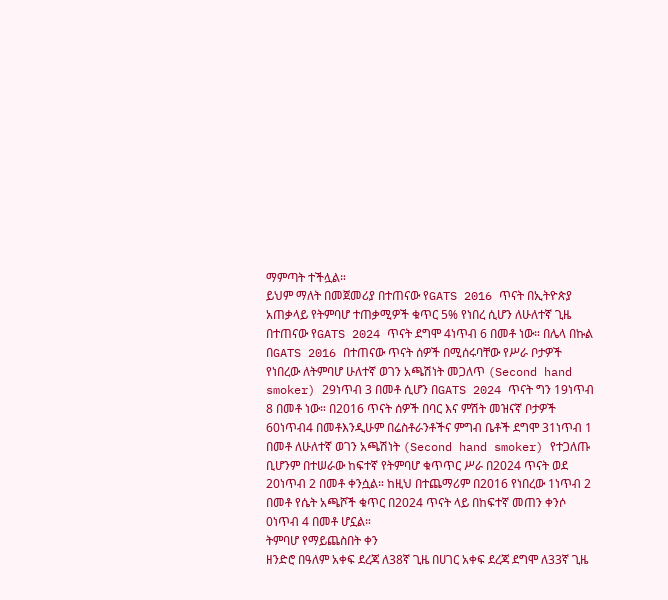ማምጣት ተችሏል።
ይህም ማለት በመጀመሪያ በተጠናው የGATS 2016 ጥናት በኢትዮጵያ አጠቃላይ የትምባሆ ተጠቃሚዎች ቁጥር 5% የነበረ ሲሆን ለሁለተኛ ጊዜ በተጠናው የGATS 2024 ጥናት ደግሞ 4ነጥብ 6 በመቶ ነው። በሌላ በኩል በGATS 2016 በተጠናው ጥናት ሰዎች በሚሰሩባቸው የሥራ ቦታዎች የነበረው ለትምባሆ ሁለተኛ ወገን አጫሽነት መጋለጥ (Second hand smoker) 29ነጥብ 3 በመቶ ሲሆን በGATS 2024 ጥናት ግን 19ነጥብ 8 በመቶ ነው። በ2016 ጥናት ሰዎች በባር እና ምሽት መዝናኛ ቦታዎች 60ነጥብ4 በመቶእንዲሁም በሬስቶራንቶችና ምግብ ቤቶች ደግሞ 31ነጥብ 1 በመቶ ለሁለተኛ ወገን አጫሽነት (Second hand smoker) የተጋለጡ ቢሆንም በተሠራው ከፍተኛ የትምባሆ ቁጥጥር ሥራ በ2024 ጥናት ወደ 20ነጥብ 2 በመቶ ቀንሷል። ከዚህ በተጨማሪም በ2016 የነበረው 1ነጥብ 2 በመቶ የሴት አጫሾች ቁጥር በ2024 ጥናት ላይ በከፍተኛ መጠን ቀንሶ 0ነጥብ 4 በመቶ ሆኗል።
ትምባሆ የማይጨስበት ቀን
ዘንድሮ በዓለም አቀፍ ደረጃ ለ38ኛ ጊዜ በሀገር አቀፍ ደረጃ ደግሞ ለ33ኛ ጊዜ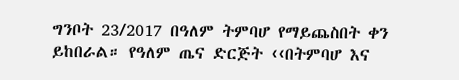ግንቦት 23/2017 በዓለም ትምባሆ የማይጨስበት ቀን ይከበራል። የዓለም ጤና ድርጅት ‹‹በትምባሆ እና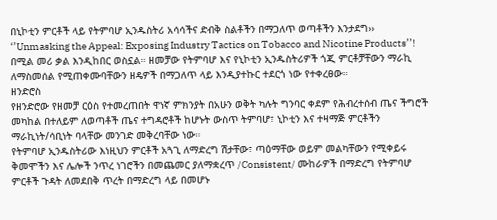በኒኮቲን ምርቶች ላይ የትምባሆ ኢንዱስትሪ አሳሳችና ድብቅ ስልቶችን በማጋለጥ ወጣቶችን እንታደግ›› ‘’Unmasking the Appeal: Exposing Industry Tactics on Tobacco and Nicotine Products’’! በሚል መሪ ቃል እንዲከበር ወስኗል። ዘመቻው የትምባሆ እና የኒኮቲን ኢንዱስትሪዎች ጎጂ ምርቶቻቸውን ማራኪ ለማስመሰል የሚጠቀሙባቸውን ዘዴዎች በማጋለጥ ላይ እንዲያተኩር ተደርጎ ነው የተቀረፀው።
ዘንድሮስ
የዘንድሮው የዘመቻ ርዕስ የተመረጠበት ዋነኛ ምክንያት በአሁን ወቅት ካሉት ግንባር ቀደም የሕብረተሰብ ጤና ችግሮች መካከል በተለይም ለወጣቶች ጤና ተግዳሮቶች ከሆኑት ውስጥ ትምባሆ፣ ኒኮቲን እና ተዛማጅ ምርቶችን ማራኪነት/ሳቢነት ባላቸው መንገድ መቅረባቸው ነው።
የትምባሆ ኢንዱስትሪው እነዚህን ምርቶች አጓጊ ለማድረግ ሽታቸው፣ ጣዕማቸው ወይም መልካቸውን የሚቀይሩ ቅመሞችን እና ሌሎች ንጥረ ነገሮችን በመጨመር ያለማቋረጥ /Consistent/ ሙከራዎች በማድረግ የትምባሆ ምርቶች ጉዳት ለመደበቅ ጥረት በማድረግ ላይ በመሆኑ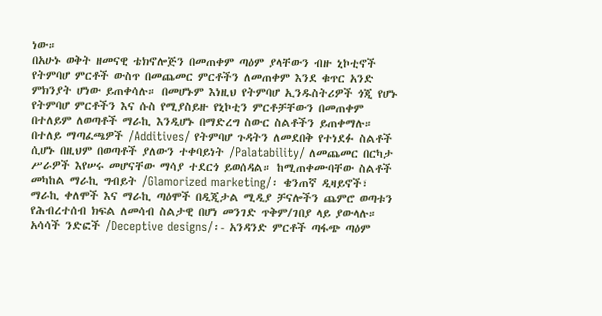ነው።
በአሁኑ ወቅት ዘመናዊ ቴክኖሎጅን በመጠቀም ጣዕም ያላቸውን ብዙ ኒኮቲኖች የትምባሆ ምርቶች ውስጥ በመጨመር ምርቶችን ለመጠቀም እንደ ቁጥር አንድ ምክንያት ሆነው ይጠቀሳሉ። በመሆኑም እነዚህ የትምባሆ ኢንዱስትሪዎች ጎጂ የሆኑ የትምባሆ ምርቶችን እና ሱስ የሚያስይዙ የኒኮቲን ምርቶቻቸውን በመጠቀም በተለይም ለወጣቶች ማራኪ እንዲሆኑ በማድረግ ስውር ስልቶችን ይጠቀማሉ።
በተለይ ማጣፈጫዎች /Additives/ የትምባሆ ጉዳትን ለመደበቅ የተነደፉ ስልቶች ሲሆኑ በዚህም በወጣቶች ያለውን ተቀባይነት /Palatability/ ለመጨመር በርካታ ሥራዎች እየሠሩ መሆናቸው ማሳያ ተደርጎ ይወሰዳል። ከሚጠቀሙባቸው ስልቶች መካከል ማራኪ ግብይት /Glamorized marketing/፡ ቄንጠኛ ዲዛይኖች፣ ማራኪ ቀለሞች እና ማራኪ ጣዕሞች በዲጂታል ሚዲያ ቻናሎችን ጨምሮ ወጣቱን የሕብረተሰብ ክፍል ለመሳብ ስልታዊ በሆነ መንገድ ጥቅም/ገበያ ላይ ያውላሉ።
አሳሳች ንድፎች /Deceptive designs/፡- አንዳንድ ምርቶች ጣፋጭ ጣዕም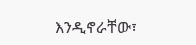እንዲኖራቸው፣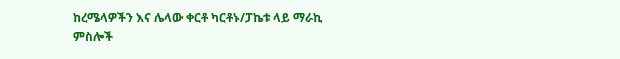ከረሜላዎችን እና ሌላው ቀርቶ ካርቶኑ/ፓኬቱ ላይ ማራኪ ምስሎች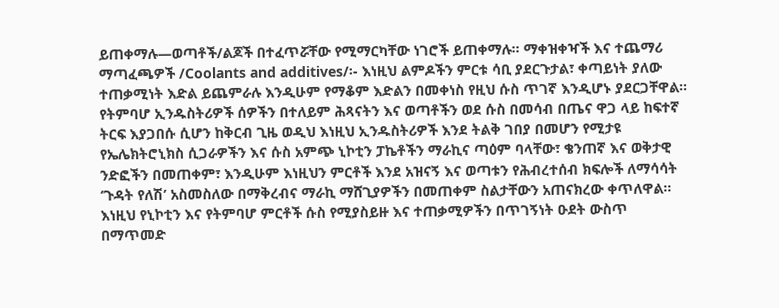ይጠቀማሉ—ወጣቶች/ልጆች በተፈጥሯቸው የሚማርካቸው ነገሮች ይጠቀማሉ። ማቀዝቀዣች እና ተጨማሪ ማጣፈጫዎች /Coolants and additives/፡- እነዚህ ልምዶችን ምርቱ ሳቢ ያደርጉታል፣ ቀጣይነት ያለው ተጠቃሚነት እድል ይጨምራሉ እንዲሁም የማቆም እድልን በመቀነስ የዚህ ሱስ ጥገኛ እንዲሆኑ ያደርጋቸዋል።
የትምባሆ ኢንዱስትሪዎች ሰዎችን በተለይም ሕጻናትን እና ወጣቶችን ወደ ሱስ በመሳብ በጤና ዋጋ ላይ ከፍተኛ ትርፍ እያጋበሱ ሲሆን ከቅርብ ጊዜ ወዲህ እነዚህ ኢንዱስትሪዎች እንደ ትልቅ ገበያ በመሆን የሚታዩ የኤሌክትሮኒክስ ሲጋራዎችን እና ሱስ አምጭ ኒኮቲን ፓኬቶችን ማራኪና ጣዕም ባላቸው፣ ቄንጠኛ እና ወቅታዊ ንድፎችን በመጠቀም፣ እንዲሁም እነዚህን ምርቶች እንደ አዝናኝ እና ወጣቱን የሕብረተሰብ ክፍሎች ለማሳሳት ‘ጉዳት የለሽ’ አስመስለው በማቅረብና ማራኪ ማሸጊያዎችን በመጠቀም ስልታቸውን አጠናክረው ቀጥለዋል።
እነዚህ የኒኮቲን እና የትምባሆ ምርቶች ሱስ የሚያስይዙ እና ተጠቃሚዎችን በጥገኝነት ዑደት ውስጥ በማጥመድ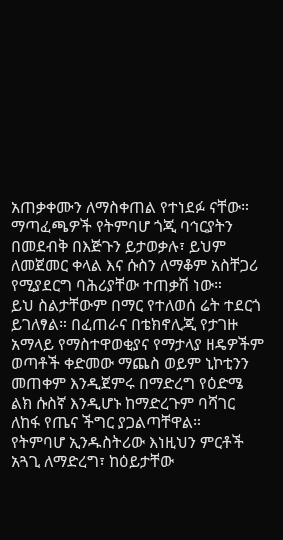አጠቃቀሙን ለማስቀጠል የተነደፉ ናቸው። ማጣፈጫዎች የትምባሆ ጎጂ ባኅርያትን በመደብቅ በእጅጉን ይታወቃሉ፣ ይህም ለመጀመር ቀላል እና ሱስን ለማቆም አስቸጋሪ የሚያደርግ ባሕሪያቸው ተጠቃሽ ነው።
ይህ ስልታቸውም በማር የተለወሰ ሬት ተደርጎ ይገለፃል። በፈጠራና በቴክኖሊጂ የታገዙ አማላይ የማስተዋወቂያና የማታላያ ዘዴዎችም ወጣቶች ቀድመው ማጨስ ወይም ኒኮቲንን መጠቀም እንዲጀምሩ በማድረግ የዕድሜ ልክ ሱስኛ እንዲሆኑ ከማድረጉም ባሻገር ለከፋ የጤና ችግር ያጋልጣቸዋል።
የትምባሆ ኢንዱስትሪው እነዚህን ምርቶች አጓጊ ለማድረግ፣ ከዕይታቸው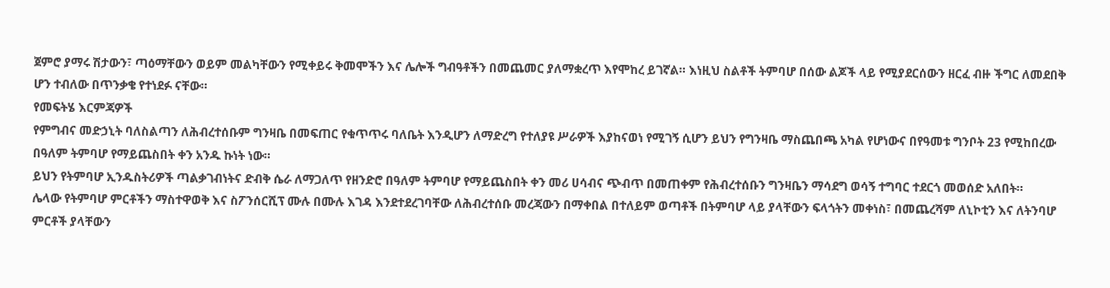ጀምሮ ያማሩ ሽታውን፣ ጣዕማቸውን ወይም መልካቸውን የሚቀይሩ ቅመሞችን እና ሌሎች ግብዓቶችን በመጨመር ያለማቋረጥ እየሞከረ ይገኛል። እነዚህ ስልቶች ትምባሆ በሰው ልጆች ላይ የሚያደርሰውን ዘርፈ ብዙ ችግር ለመደበቅ ሆን ተብለው በጥንቃቄ የተነደፉ ናቸው።
የመፍትሄ እርምጃዎች
የምግብና መድኃኒት ባለስልጣን ለሕብረተሰቡም ግንዛቤ በመፍጠር የቁጥጥሩ ባለቤት እንዲሆን ለማድረግ የተለያዩ ሥራዎች እያከናወነ የሚገኝ ሲሆን ይህን የግንዛቤ ማስጨበጫ አካል የሆነውና በየዓመቱ ግንቦት 23 የሚከበረው በዓለም ትምባሆ የማይጨስበት ቀን አንዱ ኩነት ነው።
ይህን የትምባሆ ኢንዱስትሪዎች ጣልቃገብነትና ድብቅ ሴራ ለማጋለጥ የዘንድሮ በዓለም ትምባሆ የማይጨስበት ቀን መሪ ሀሳብና ጭብጥ በመጠቀም የሕብረተሰቡን ግንዛቤን ማሳደግ ወሳኝ ተግባር ተደርጎ መወሰድ አለበት።
ሌላው የትምባሆ ምርቶችን ማስተዋወቅ እና ስፖንሰርሺፕ ሙሉ በሙሉ እገዳ እንደተደረገባቸው ለሕብረተሰቡ መረጃውን በማቀበል በተለይም ወጣቶች በትምባሆ ላይ ያላቸውን ፍላጎትን መቀነስ፣ በመጨረሻም ለኒኮቲን እና ለትንባሆ ምርቶች ያላቸውን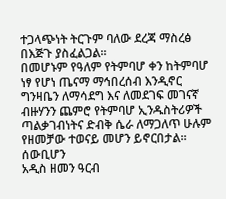ተጋላጭነት ትርጉም ባለው ደረጃ ማስረፅ በእጅጉ ያስፈልጋል።
በመሆኑም የዓለም የትምባሆ ቀን ከትምባሆ ነፃ የሆነ ጤናማ ማኅበረሰብ እንዲኖር ግንዛቤን ለማሳደግ እና ለመደገፍ መገናኛ ብዙሃንን ጨምሮ የትምባሆ ኢንዱስትሪዎች ጣልቃገብነትና ድብቅ ሴራ ለማጋለጥ ሁሉም የዘመቻው ተወናይ መሆን ይኖርበታል።
ሰውቢሆን
አዲስ ዘመን ዓርብ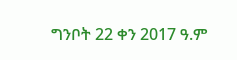ግንቦት 22 ቀን 2017 ዓ.ም